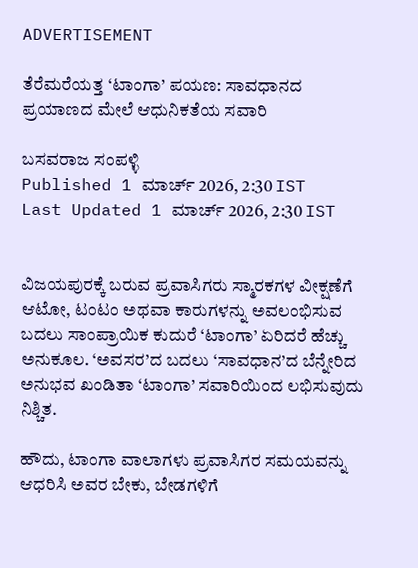ADVERTISEMENT

ತೆರೆಮರೆಯತ್ತ ‘ಟಾಂಗಾ’ ಪಯಣ: ಸಾವಧಾನದ ಪ್ರಯಾಣದ ಮೇಲೆ ಆಧುನಿಕತೆಯ ಸವಾರಿ

ಬಸವರಾಜ ಸಂಪಳ್ಳಿ
Published 1 ಮಾರ್ಚ್ 2026, 2:30 IST
Last Updated 1 ಮಾರ್ಚ್ 2026, 2:30 IST


ವಿಜಯಪುರಕ್ಕೆ ಬರುವ ಪ್ರವಾಸಿಗರು ಸ್ಮಾರಕಗಳ ವೀಕ್ಷಣೆಗೆ ಆಟೋ, ಟಂಟಂ ಅಥವಾ ಕಾರುಗಳನ್ನು ಅವಲಂಭಿಸುವ ಬದಲು ಸಾಂಪ್ರಾಯಿಕ ಕುದುರೆ ‘ಟಾಂಗಾ’ ಏರಿದರೆ ಹೆಚ್ಚು ಅನುಕೂಲ. ‘ಅವಸರ’ದ ಬದಲು ‘ಸಾವಧಾನ’ದ ಬೆನ್ನೇರಿದ ಅನುಭವ ಖಂಡಿತಾ ‘ಟಾಂಗಾ’ ಸವಾರಿಯಿಂದ ಲಭಿಸುವುದು ನಿಶ್ಚಿತ.

ಹೌದು, ಟಾಂಗಾ ವಾಲಾಗಳು ಪ್ರವಾಸಿಗರ ಸಮಯವನ್ನು ಆಧರಿಸಿ ಅವರ ಬೇಕು, ಬೇಡಗಳಿಗೆ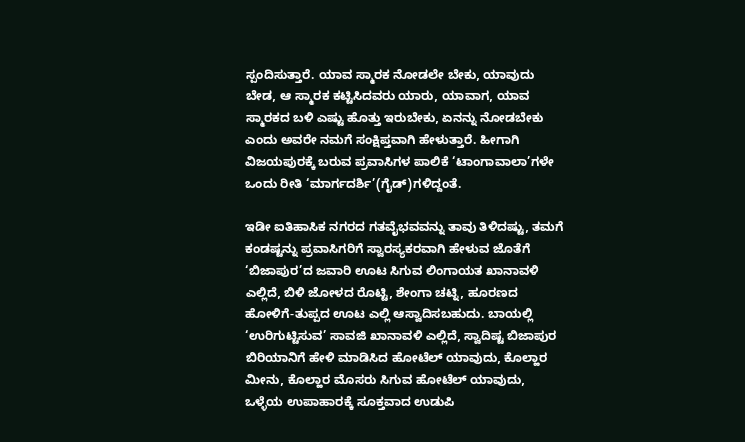ಸ್ಪಂದಿಸುತ್ತಾರೆ. ಯಾವ ಸ್ಮಾರಕ ನೋಡಲೇ ಬೇಕು, ಯಾವುದು ಬೇಡ, ಆ ಸ್ಮಾರಕ ಕಟ್ಟಿಸಿದವರು ಯಾರು, ಯಾವಾಗ, ಯಾವ ಸ್ಮಾರಕದ ಬಳಿ ಎಷ್ಟು ಹೊತ್ತು ಇರುಬೇಕು, ಏನನ್ನು ನೋಡಬೇಕು ಎಂದು ಅವರೇ ನಮಗೆ ಸಂಕ್ಷಿಪ್ತವಾಗಿ ಹೇಳುತ್ತಾರೆ. ಹೀಗಾಗಿ ವಿಜಯಪುರಕ್ಕೆ ಬರುವ ಪ್ರವಾಸಿಗಳ ಪಾಲಿಕೆ ‘ಟಾಂಗಾವಾಲಾ’ಗಳೇ ಒಂದು ರೀತಿ ‘ಮಾರ್ಗದರ್ಶಿ’(ಗೈಡ್‌)ಗಳಿದ್ದಂತೆ.

ಇಡೀ ಐತಿಹಾಸಿಕ ನಗರದ ಗತವೈಭವವನ್ನು ತಾವು ತಿಳಿದಷ್ಟು, ತಮಗೆ ಕಂಡಷ್ಟನ್ನು ಪ್ರವಾಸಿಗರಿಗೆ ಸ್ವಾರಸ್ಯಕರವಾಗಿ ಹೇಳುವ ಜೊತೆಗೆ ‘ಬಿಜಾಪುರ’ದ ಜವಾರಿ ಊಟ ಸಿಗುವ ಲಿಂಗಾಯತ ಖಾನಾವಳಿ ಎಲ್ಲಿದೆ, ಬಿಳಿ ಜೋಳದ ರೊಟ್ಟಿ, ಶೇಂಗಾ ಚಟ್ನಿ, ಹೂರಣದ ಹೋಳಿಗೆ-ತುಪ್ಪದ ಊಟ ಎಲ್ಲಿ ಆಸ್ವಾದಿಸಬಹುದು. ಬಾಯಲ್ಲಿ ‘ಉರಿಗುಟ್ಟಿಸುವ’ ಸಾವಜಿ ಖಾನಾವಳಿ ಎಲ್ಲಿದೆ, ಸ್ವಾದಿಷ್ಟ ಬಿಜಾಪುರ ಬಿರಿಯಾನಿಗೆ ಹೇಳಿ ಮಾಡಿಸಿದ ಹೋಟೆಲ್‌ ಯಾವುದು, ಕೊಲ್ಹಾರ ಮೀನು, ಕೊಲ್ಹಾರ ಮೊಸರು ಸಿಗುವ ಹೋಟೆಲ್‌ ಯಾವುದು, ಒಳ್ಳೆಯ ಉಪಾಹಾರಕ್ಕೆ ಸೂಕ್ತವಾದ ಉಡುಪಿ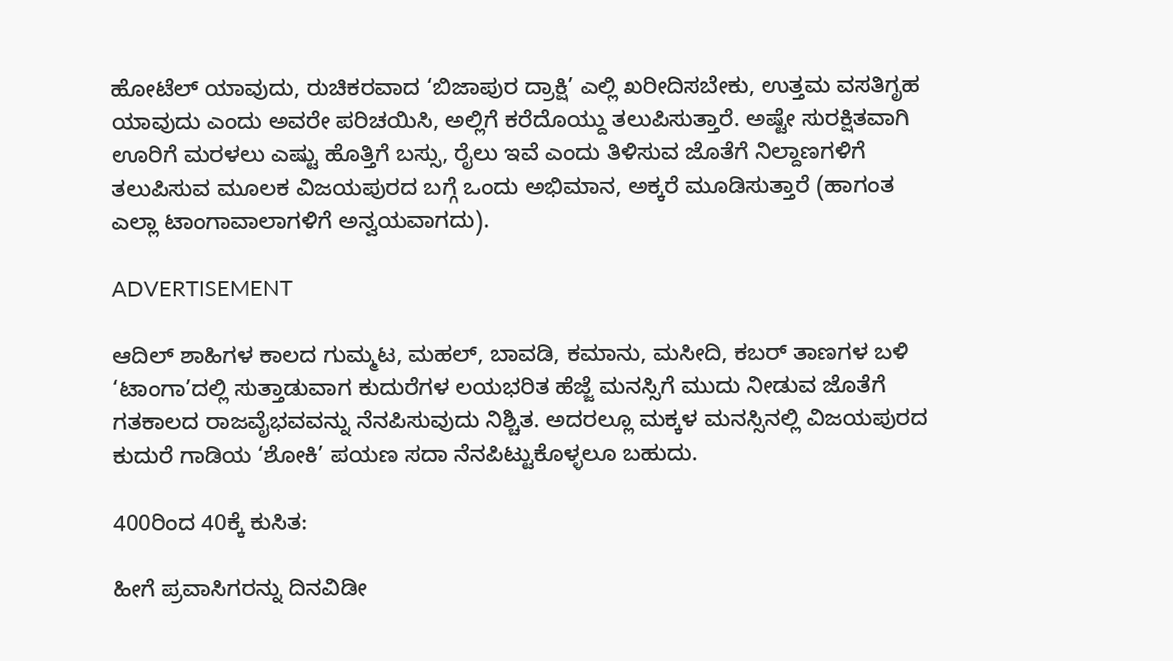ಹೋಟೆಲ್‌ ಯಾವುದು, ರುಚಿಕರವಾದ ‘ಬಿಜಾಪುರ ದ್ರಾಕ್ಷಿ’ ಎಲ್ಲಿ ಖರೀದಿಸಬೇಕು, ಉತ್ತಮ ವಸತಿಗೃಹ ಯಾವುದು ಎಂದು ಅವರೇ ಪರಿಚಯಿಸಿ, ಅಲ್ಲಿಗೆ ಕರೆದೊಯ್ದು ತಲುಪಿಸುತ್ತಾರೆ. ಅಷ್ಟೇ ಸುರಕ್ಷಿತವಾಗಿ ಊರಿಗೆ ಮರಳಲು ಎಷ್ಟು ಹೊತ್ತಿಗೆ ಬಸ್ಸು, ರೈಲು ಇವೆ ಎಂದು ತಿಳಿಸುವ ಜೊತೆಗೆ ನಿಲ್ದಾಣಗಳಿಗೆ ತಲುಪಿಸುವ ಮೂಲಕ ವಿಜಯಪುರದ ಬಗ್ಗೆ ಒಂದು ಅಭಿಮಾನ, ಅಕ್ಕರೆ ಮೂಡಿಸುತ್ತಾರೆ (ಹಾಗಂತ ಎಲ್ಲಾ ಟಾಂಗಾವಾಲಾಗಳಿಗೆ ಅನ್ವಯವಾಗದು).

ADVERTISEMENT

ಆದಿಲ್‌ ಶಾಹಿಗಳ ಕಾಲದ ಗುಮ್ಮಟ, ಮಹಲ್‌, ಬಾವಡಿ, ಕಮಾನು, ಮಸೀದಿ, ಕಬರ್‌ ತಾಣಗಳ ಬಳಿ ‘ಟಾಂಗಾ’ದಲ್ಲಿ ಸುತ್ತಾಡುವಾಗ ಕುದುರೆಗಳ ಲಯಭರಿತ ಹೆಜ್ಜೆ ಮನಸ್ಸಿಗೆ ಮುದು ನೀಡುವ ಜೊತೆಗೆ ಗತಕಾಲದ ರಾಜವೈಭವವನ್ನು ನೆನಪಿಸುವುದು ನಿಶ್ಚಿತ. ಅದರಲ್ಲೂ ಮಕ್ಕಳ ಮನಸ್ಸಿನಲ್ಲಿ ವಿಜಯಪುರದ ಕುದುರೆ ಗಾಡಿಯ ‘ಶೋಕಿ’ ಪಯಣ ಸದಾ ನೆನಪಿಟ್ಟುಕೊಳ್ಳಲೂ ಬಹುದು.

400ರಿಂದ 40ಕ್ಕೆ ಕುಸಿತ:

ಹೀಗೆ ಪ್ರವಾಸಿಗರನ್ನು ದಿನವಿಡೀ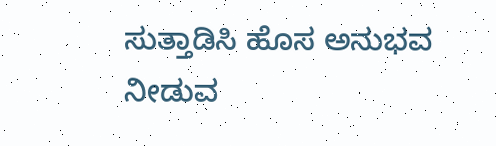ಸುತ್ತಾಡಿಸಿ ಹೊಸ ಅನುಭವ ನೀಡುವ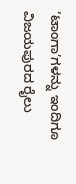‘ಟಾಂಗಾ’ಗಳನ್ನು ಇಂದಿಗೂ ವಿಜಯಪುರದ ರೈಲು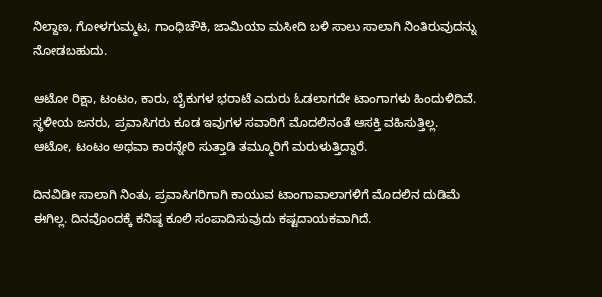ನಿಲ್ದಾಣ, ಗೋಳಗುಮ್ಮಟ, ಗಾಂಧಿಚೌಕಿ, ಜಾಮಿಯಾ ಮಸೀದಿ ಬಳಿ ಸಾಲು ಸಾಲಾಗಿ ನಿಂತಿರುವುದನ್ನು ನೋಡಬಹುದು.

ಆಟೋ ರಿಕ್ಷಾ, ಟಂಟಂ, ಕಾರು, ಬೈಕುಗಳ ಭರಾಟೆ ಎದುರು ಓಡಲಾಗದೇ ಟಾಂಗಾಗಳು ಹಿಂದುಳಿದಿವೆ. ಸ್ಥಳೀಯ ಜನರು, ಪ್ರವಾಸಿಗರು ಕೂಡ ಇವುಗಳ ಸವಾರಿಗೆ ಮೊದಲಿನಂತೆ ಆಸಕ್ತಿ ವಹಿಸುತ್ತಿಲ್ಲ. ಆಟೋ, ಟಂಟಂ ಅಥವಾ ಕಾರನ್ನೇರಿ ಸುತ್ತಾಡಿ ತಮ್ಮೂರಿಗೆ ಮರುಳುತ್ತಿದ್ದಾರೆ.

ದಿನವಿಡೀ ಸಾಲಾಗಿ ನಿಂತು, ಪ್ರವಾಸಿಗರಿಗಾಗಿ ಕಾಯುವ ಟಾಂಗಾವಾಲಾಗಳಿಗೆ ಮೊದಲಿನ ದುಡಿಮೆ ಈಗಿಲ್ಲ. ದಿನವೊಂದಕ್ಕೆ ಕನಿಷ್ಠ ಕೂಲಿ ಸಂಪಾದಿಸುವುದು ಕಷ್ಟದಾಯಕವಾಗಿದೆ.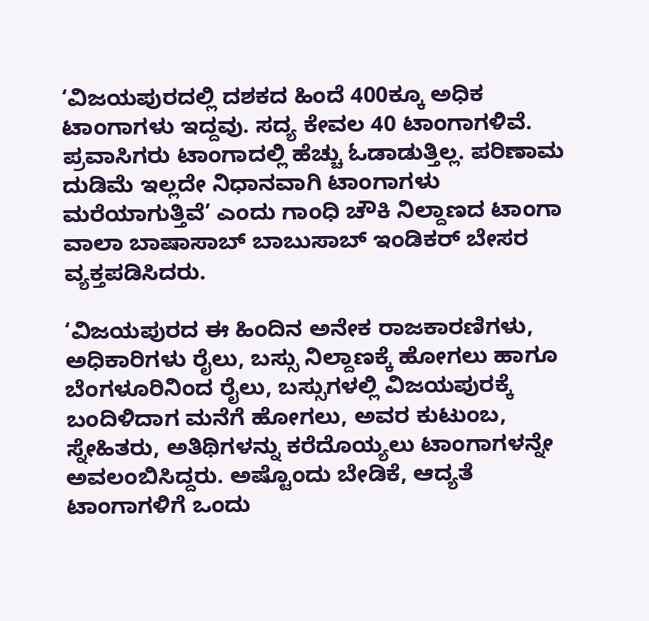‘ವಿಜಯಪುರದಲ್ಲಿ ದಶಕದ ಹಿಂದೆ 400ಕ್ಕೂ ಅಧಿಕ ಟಾಂಗಾಗಳು ಇದ್ದವು. ಸದ್ಯ ಕೇವಲ 40 ಟಾಂಗಾಗಳಿವೆ. ಪ್ರವಾಸಿಗರು ಟಾಂಗಾದಲ್ಲಿ ಹೆಚ್ಚು ಓಡಾಡುತ್ತಿಲ್ಲ. ಪರಿಣಾಮ ದುಡಿಮೆ ಇಲ್ಲದೇ ನಿಧಾನವಾಗಿ ಟಾಂಗಾಗಳು ಮರೆಯಾಗುತ್ತಿವೆ’ ಎಂದು ಗಾಂಧಿ ಚೌಕಿ ನಿಲ್ದಾಣದ ಟಾಂಗಾ ವಾಲಾ ಬಾಷಾಸಾಬ್ ಬಾಬುಸಾಬ್ ಇಂಡಿಕರ್ ಬೇಸರ ವ್ಯಕ್ತಪಡಿಸಿದರು.

‘ವಿಜಯಪುರದ ಈ ಹಿಂದಿನ ಅನೇಕ ರಾಜಕಾರಣಿಗಳು, ಅಧಿಕಾರಿಗಳು ರೈಲು, ಬಸ್ಸು ನಿಲ್ದಾಣಕ್ಕೆ ಹೋಗಲು ಹಾಗೂ ಬೆಂಗಳೂರಿನಿಂದ ರೈಲು, ಬಸ್ಸುಗಳಲ್ಲಿ ವಿಜಯಪುರಕ್ಕೆ ಬಂದಿಳಿದಾಗ ಮನೆಗೆ ಹೋಗಲು, ಅವರ ಕುಟುಂಬ, ಸ್ನೇಹಿತರು, ಅತಿಥಿಗಳನ್ನು ಕರೆದೊಯ್ಯಲು ಟಾಂಗಾಗಳನ್ನೇ ಅವಲಂಬಿಸಿದ್ದರು. ಅಷ್ಟೊಂದು ಬೇಡಿಕೆ, ಆದ್ಯತೆ ಟಾಂಗಾಗಳಿಗೆ ಒಂದು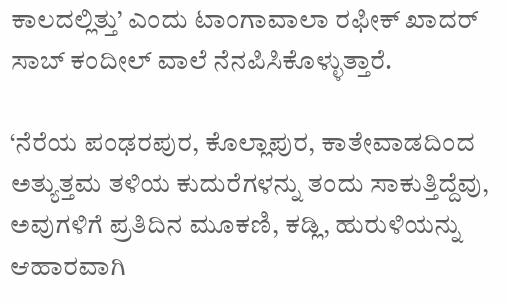ಕಾಲದಲ್ಲಿತ್ತು’ ಎಂದು ಟಾಂಗಾವಾಲಾ ರಫೀಕ್ ಖಾದರ್ ಸಾಬ್ ಕಂದೀಲ್ ವಾಲೆ ನೆನಪಿಸಿಕೊಳ್ಳುತ್ತಾರೆ.

‘ನೆರೆಯ ಪಂಢರಪುರ, ಕೊಲ್ಲಾಪುರ, ಕಾತೇವಾಡದಿಂದ ಅತ್ಯುತ್ತಮ ತಳಿಯ ಕುದುರೆಗಳನ್ನು ತಂದು ಸಾಕುತ್ತಿದ್ದೆವು, ಅವುಗಳಿಗೆ ಪ್ರತಿದಿನ ಮೂಕಣಿ, ಕಡ್ಲಿ, ಹುರುಳಿಯನ್ನು ಆಹಾರವಾಗಿ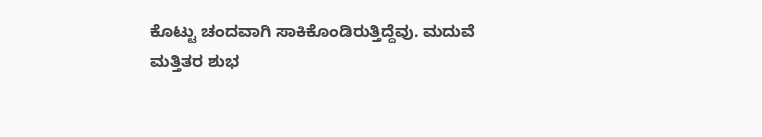ಕೊಟ್ಟು ಚಂದವಾಗಿ ಸಾಕಿಕೊಂಡಿರುತ್ತಿದ್ದೆವು. ಮದುವೆ ಮತ್ತಿತರ ಶುಭ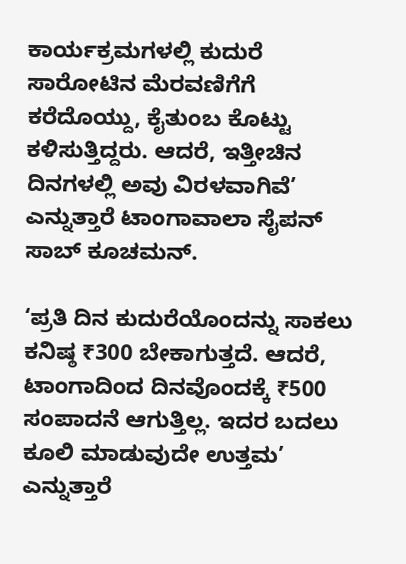ಕಾರ್ಯಕ್ರಮಗಳಲ್ಲಿ ಕುದುರೆ ಸಾರೋಟಿನ ಮೆರವಣಿಗೆಗೆ ಕರೆದೊಯ್ದು, ಕೈತುಂಬ ಕೊಟ್ಟು ಕಳಿಸುತ್ತಿದ್ದರು. ಆದರೆ, ಇತ್ತೀಚಿನ ದಿನಗಳಲ್ಲಿ ಅವು ವಿರಳವಾಗಿವೆ’ ಎನ್ನುತ್ತಾರೆ ಟಾಂಗಾವಾಲಾ ಸೈಪನ್ ಸಾಬ್ ಕೂಚಮನ್.

‘ಪ್ರತಿ ದಿನ ಕುದುರೆಯೊಂದನ್ನು ಸಾಕಲು ಕನಿಷ್ಠ ₹300 ಬೇಕಾಗುತ್ತದೆ. ಆದರೆ, ಟಾಂಗಾದಿಂದ ದಿನವೊಂದಕ್ಕೆ ₹500 ಸಂಪಾದನೆ ಆಗುತ್ತಿಲ್ಲ. ಇದರ ಬದಲು ಕೂಲಿ ಮಾಡುವುದೇ ಉತ್ತಮ’ ಎನ್ನುತ್ತಾರೆ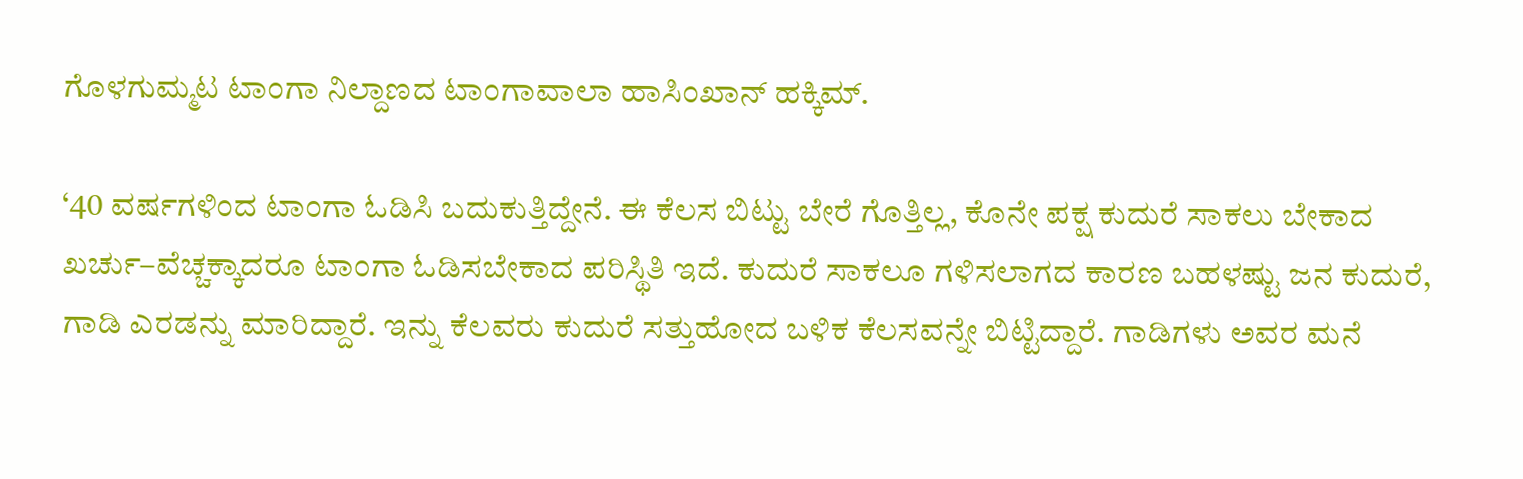ಗೊಳಗುಮ್ಮಟ ಟಾಂಗಾ ನಿಲ್ದಾಣದ ಟಾಂಗಾವಾಲಾ ಹಾಸಿಂಖಾನ್ ಹಕ್ಕಿಮ್‌.

‘40 ವರ್ಷಗಳಿಂದ ಟಾಂಗಾ ಓಡಿಸಿ ಬದುಕುತ್ತಿದ್ದೇನೆ. ಈ ಕೆಲಸ ಬಿಟ್ಟು ಬೇರೆ ಗೊತ್ತಿಲ್ಲ, ಕೊನೇ ಪಕ್ಷ ಕುದುರೆ ಸಾಕಲು ಬೇಕಾದ ಖರ್ಚು–ವೆಚ್ಚಕ್ಕಾದರೂ ಟಾಂಗಾ ಓಡಿಸಬೇಕಾದ ಪರಿಸ್ಥಿತಿ ಇದೆ. ಕುದುರೆ ಸಾಕಲೂ ಗಳಿಸಲಾಗದ ಕಾರಣ ಬಹಳಷ್ಟು ಜನ ಕುದುರೆ, ಗಾಡಿ ಎರಡನ್ನು ಮಾರಿದ್ದಾರೆ. ಇನ್ನು ಕೆಲವರು ಕುದುರೆ ಸತ್ತುಹೋದ ಬಳಿಕ ಕೆಲಸವನ್ನೇ ಬಿಟ್ಟಿದ್ದಾರೆ. ಗಾಡಿಗಳು ಅವರ ಮನೆ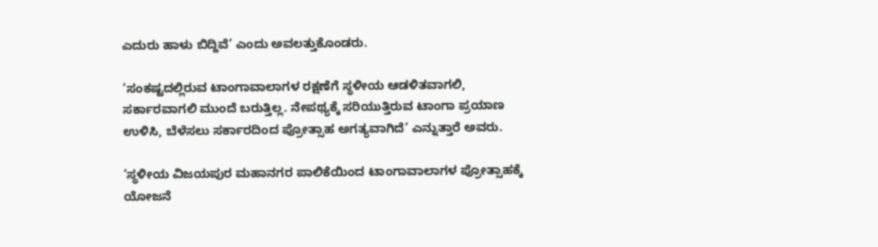ಎದುರು ಹಾಳು ಬಿದ್ದಿವೆ’ ಎಂದು ಅವಲತ್ತುಕೊಂಡರು.

‘ಸಂಕಷ್ಟದಲ್ಲಿರುವ ಟಾಂಗಾವಾಲಾಗಳ ರಕ್ಷಣೆಗೆ ಸ್ಥಳೀಯ ಆಡಳಿತವಾಗಲಿ, ಸರ್ಕಾರವಾಗಲಿ ಮುಂದೆ ಬರುತ್ತಿಲ್ಲ. ನೇಪಥ್ಯಕ್ಕೆ ಸರಿಯುತ್ತಿರುವ ಟಾಂಗಾ ಪ್ರಯಾಣ ಉಳಿಸಿ, ಬೆಳೆಸಲು ಸರ್ಕಾರದಿಂದ ಪ್ರೋತ್ಸಾಹ ಅಗತ್ಯವಾಗಿದೆ’ ಎನ್ನುತ್ತಾರೆ ಅವರು.

‘ಸ್ಥಳೀಯ ವಿಜಯಪುರ ಮಹಾನಗರ ಪಾಲಿಕೆಯಿಂದ ಟಾಂಗಾವಾಲಾಗಳ ಪ್ರೋತ್ಸಾಹಕ್ಕೆ ಯೋಜನೆ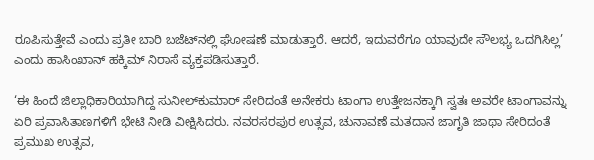ರೂಪಿಸುತ್ತೇವೆ ಎಂದು ಪ್ರತೀ ಬಾರಿ ಬಜೆಟ್‌ನಲ್ಲಿ ಘೋಷಣೆ ಮಾಡುತ್ತಾರೆ. ಆದರೆ, ಇದುವರೆಗೂ ಯಾವುದೇ ಸೌಲಭ್ಯ ಒದಗಿಸಿಲ್ಲ’ ಎಂದು ಹಾಸಿಂಖಾನ್ ಹಕ್ಕಿಮ್ ನಿರಾಸೆ ವ್ಯಕ್ತಪಡಿಸುತ್ತಾರೆ.

‘ಈ ಹಿಂದೆ ಜಿಲ್ಲಾಧಿಕಾರಿಯಾಗಿದ್ದ ಸುನೀಲ್‌ಕುಮಾರ್‌ ಸೇರಿದಂತೆ ಅನೇಕರು ಟಾಂಗಾ ಉತ್ತೇಜನಕ್ಕಾಗಿ ಸ್ವತಃ ಅವರೇ ಟಾಂಗಾವನ್ನು ಏರಿ ಪ್ರವಾಸಿತಾಣಗಳಿಗೆ ಭೇಟಿ ನೀಡಿ ವೀಕ್ಷಿಸಿದರು. ನವರಸರಪುರ ಉತ್ಸವ, ಚುನಾವಣೆ ಮತದಾನ ಜಾಗೃತಿ ಜಾಥಾ ಸೇರಿದಂತೆ ಪ್ರಮುಖ ಉತ್ಸವ,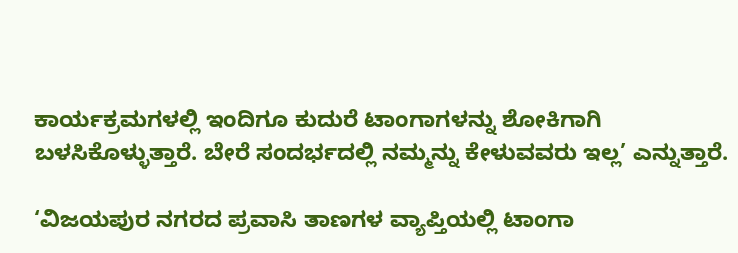ಕಾರ್ಯಕ್ರಮಗಳಲ್ಲಿ ಇಂದಿಗೂ ಕುದುರೆ ಟಾಂಗಾಗಳನ್ನು ಶೋಕಿಗಾಗಿ ಬಳಸಿಕೊಳ್ಳುತ್ತಾರೆ. ಬೇರೆ ಸಂದರ್ಭದಲ್ಲಿ ನಮ್ಮನ್ನು ಕೇಳುವವರು ಇಲ್ಲ’ ಎನ್ನುತ್ತಾರೆ.

‘ವಿಜಯಪುರ ನಗರದ ಪ್ರವಾಸಿ ತಾಣಗಳ ವ್ಯಾಪ್ತಿಯಲ್ಲಿ ಟಾಂಗಾ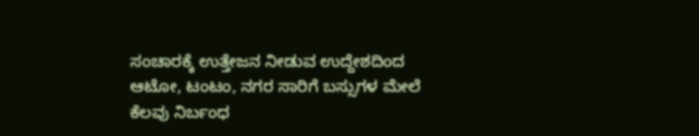ಸಂಚಾರಕ್ಕೆ ಉತ್ತೇಜನ ನೀಡುವ ಉದ್ದೇಶದಿಂದ ಆಟೋ, ಟಂಟಂ, ನಗರ ಸಾರಿಗೆ ಬಸ್ಸುಗಳ ಮೇಲೆ ಕೆಲವು ನಿರ್ಬಂಧ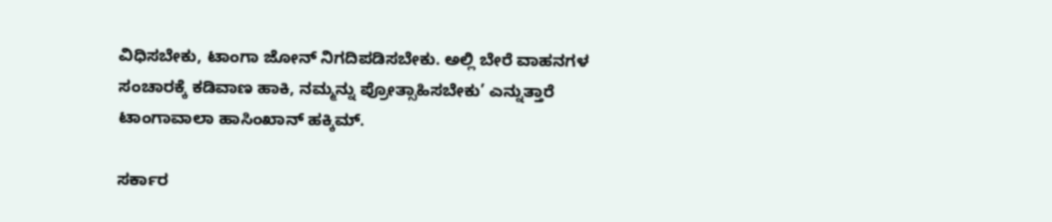ವಿಧಿಸಬೇಕು, ಟಾಂಗಾ ಜೋನ್‌ ನಿಗದಿಪಡಿಸಬೇಕು. ಅಲ್ಲಿ ಬೇರೆ ವಾಹನಗಳ ಸಂಚಾರಕ್ಕೆ ಕಡಿವಾಣ ಹಾಕಿ, ನಮ್ಮನ್ನು ಪ್ರೋತ್ಸಾಹಿಸಬೇಕು’ ಎನ್ನುತ್ತಾರೆ ಟಾಂಗಾವಾಲಾ ಹಾಸಿಂಖಾನ್ ಹಕ್ಕಿಮ್.

ಸರ್ಕಾರ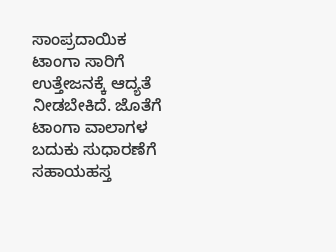ಸಾಂಪ್ರದಾಯಿಕ ಟಾಂಗಾ ಸಾರಿಗೆ ಉತ್ತೇಜನಕ್ಕೆ ಆದ್ಯತೆ ನೀಡಬೇಕಿದೆ. ಜೊತೆಗೆ ಟಾಂಗಾ ವಾಲಾಗಳ ಬದುಕು ಸುಧಾರಣೆಗೆ ಸಹಾಯಹಸ್ತ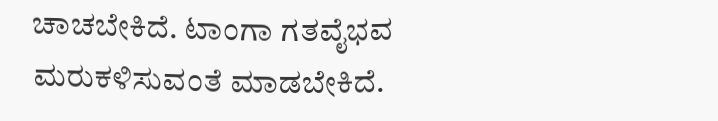ಚಾಚಬೇಕಿದೆ. ಟಾಂಗಾ ಗತವೈಭವ ಮರುಕಳಿಸುವಂತೆ ಮಾಡಬೇಕಿದೆ.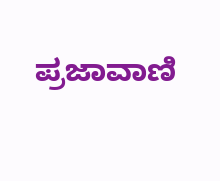ಪ್ರಜಾವಾಣಿ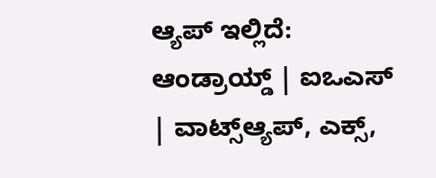ಆ್ಯಪ್ ಇಲ್ಲಿದೆ: ಆಂಡ್ರಾಯ್ಡ್ | ಐಒಎಸ್ | ವಾಟ್ಸ್ಆ್ಯಪ್, ಎಕ್ಸ್,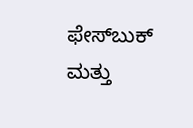ಫೇಸ್‌ಬುಕ್ ಮತ್ತು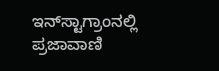ಇನ್‌ಸ್ಟಾಗ್ರಾಂನಲ್ಲಿ ಪ್ರಜಾವಾಣಿ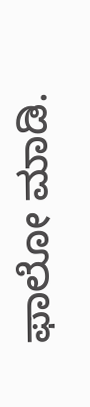ಫಾಲೋ ಮಾಡಿ.